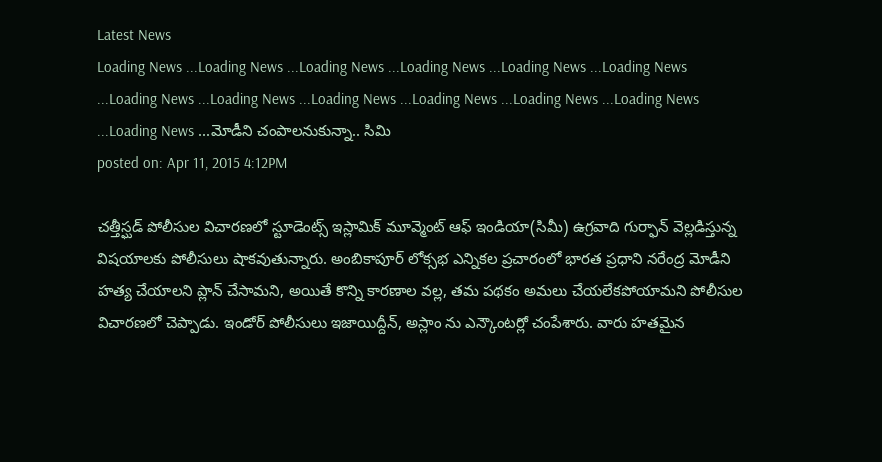Latest News
Loading News ...Loading News ...Loading News ...Loading News ...Loading News ...Loading News ...Loading News ...Loading News ...Loading News ...Loading News ...Loading News ...Loading News ...Loading News ...మోడీని చంపాలనుకున్నా.. సిమి
posted on: Apr 11, 2015 4:12PM

చత్తీస్ఘడ్ పోలీసుల విచారణలో స్టూడెంట్స్ ఇస్లామిక్ మూవ్మెంట్ ఆఫ్ ఇండియా(సిమీ) ఉగ్రవాది గుర్ఫాన్ వెల్లడిస్తున్న విషయాలకు పోలీసులు షాకవుతున్నారు. అంబికాపూర్ లోక్సభ ఎన్నికల ప్రచారంలో భారత ప్రధాని నరేంద్ర మోడీని హత్య చేయాలని ప్లాన్ చేసామని, అయితే కొన్ని కారణాల వల్ల, తమ పథకం అమలు చేయలేకపోయామని పోలీసుల విచారణలో చెప్పాడు. ఇండోర్ పోలీసులు ఇజాయిద్దీన్, అస్లాం ను ఎన్కౌంటర్లో చంపేశారు. వారు హతమైన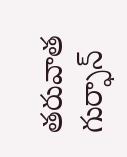తరువాత గుర్ఫాన్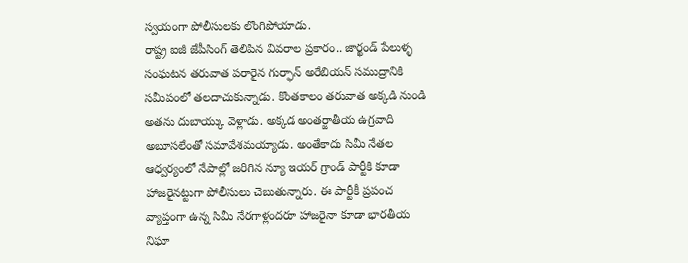స్వయంగా పోలీసులకు లొంగిపోయాడు.
రాష్ట్ర ఐజీ జేపీసింగ్ తెలిపిన వివరాల ప్రకారం.. జార్ఖండ్ పేలుళ్ళ సంఘటన తరువాత పరారైన గుర్ఫాన్ అరేబియన్ సముద్రానికి సమీపంలో తలదాచుకున్నాడు. కొంతకాలం తరువాత అక్కడి నుండి అతను దుబాయ్కు వెళ్లాడు. అక్కడ అంతర్జాతీయ ఉగ్రవాది అబూసలేంతో సమావేశమయ్యాడు. అంతేకాదు సిమీ నేతల ఆధ్వర్యంలో నేపాల్లో జరిగిన న్యూ ఇయర్ గ్రాండ్ పార్టీకి కూడా హాజరైనట్టుగా పోలీసులు చెబుతున్నారు. ఈ పార్టీకీ ప్రపంచ వ్యాప్తంగా ఉన్న సిమీ నేరగాళ్లందరూ హాజరైనా కూడా భారతీయ నిఘా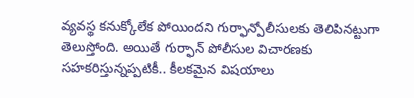వ్యవస్థ కనుక్కోలేక పోయిందని గుర్ఫాన్పోలీసులకు తెలిపినట్టుగా తెలుస్తోంది. అయితే గుర్ఫాన్ పోలీసుల విచారణకు సహకరిస్తున్నప్పటికీ.. కీలకమైన విషయాలు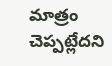మాత్రం చెప్పట్లేదని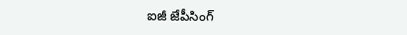ఐజీ జేపీసింగ్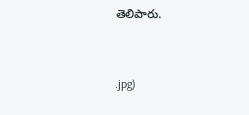తెలిపారు.



.jpg)